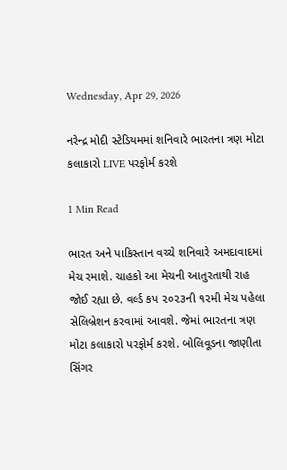Wednesday, Apr 29, 2026

નરેન્દ્ર મોદી સ્ટેડિયમમાં શનિવારે ભારતના ત્રણ મોટા કલાકારો LIVE પરફોર્મ કરશે

1 Min Read

ભારત અને પાકિસ્તાન વચ્ચે શનિવારે અમદાવાદમાં મેચ રમાશે. ચાહકો આ મેચની આતુરતાથી રાહ જોઈ રહ્યા છે. વર્લ્ડ કપ ૨૦૨૩ની ૧૨મી મેચ પહેલા સેલિબ્રેશન કરવામાં આવશે. જેમાં ભારતના ત્રણ મોટા કલાકારો પરફોર્મ કરશે. બોલિવૂડના જાણીતા સિંગર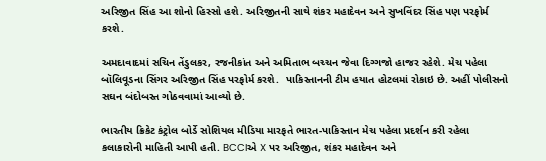અરિજીત સિંહ આ શોનો હિસ્સો હશે. અરિજીતની સાથે શંકર મહાદેવન અને સુખવિંદર સિંહ પણ પરફોર્મ કરશે.

અમદાવાદમાં સચિન તેંડુલકર, રજનીકાંત અને અમિતાભ બચ્ચન જેવા દિગ્ગજો હાજર રહેશે. મેચ પહેલા બૉલિવૂડના સિંગર અરિજીત સિંહ પરફોર્મ કરશે.  પાકિસ્તાનની ટીમ હયાત હોટલમાં રોકાઇ છે. અહીં પોલીસનો સઘન બંદોબસ્ત ગોઠવવામાં આવ્યો છે.

ભારતીય ક્રિકેટ કંટ્રોલ બોર્ડે સોશિયલ મીડિયા મારફતે ભારત-પાકિસ્તાન મેચ પહેલા પ્રદર્શન કરી રહેલા કલાકારોની માહિતી આપી હતી. BCCIએ X પર અરિજીત, શંકર મહાદેવન અને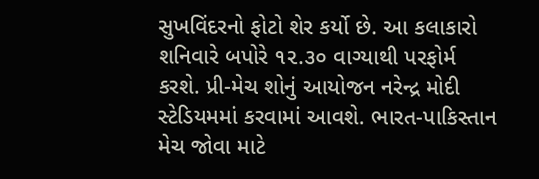સુખવિંદરનો ફોટો શેર કર્યો છે. આ કલાકારો શનિવારે બપોરે ૧૨.૩૦ વાગ્યાથી પરફોર્મ કરશે. પ્રી-મેચ શોનું આયોજન નરેન્દ્ર મોદી સ્ટેડિયમમાં કરવામાં આવશે. ભારત-પાકિસ્તાન મેચ જોવા માટે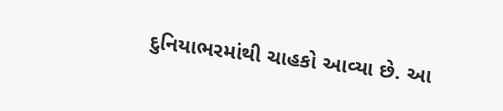દુનિયાભરમાંથી ચાહકો આવ્યા છે. આ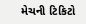મેચની ટિકિટો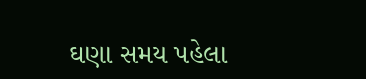ઘણા સમય પહેલા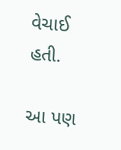વેચાઈ હતી.

આ પણ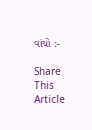વાંચો :-

Share This Article